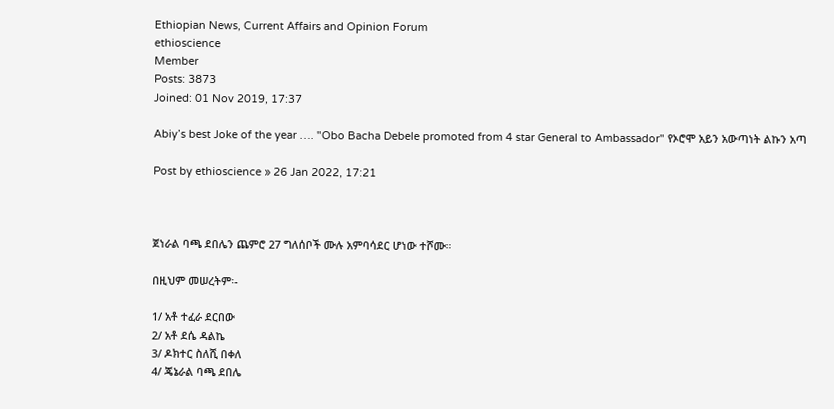Ethiopian News, Current Affairs and Opinion Forum
ethioscience
Member
Posts: 3873
Joined: 01 Nov 2019, 17:37

Abiy’s best Joke of the year …. "Obo Bacha Debele promoted from 4 star General to Ambassador" የኦሮሞ አይን አውጣነት ልኩን አጣ

Post by ethioscience » 26 Jan 2022, 17:21



ጀነራል ባጫ ደበሌን ጨምሮ 27 ግለሰቦች ሙሉ አምባሳደር ሆነው ተሾሙ።

በዚህም መሠረትም፡-

1/ አቶ ተፈራ ደርበው
2/ አቶ ደሴ ዳልኬ
3/ ዶክተር ስለሺ በቀለ
4/ ጄኔራል ባጫ ደበሌ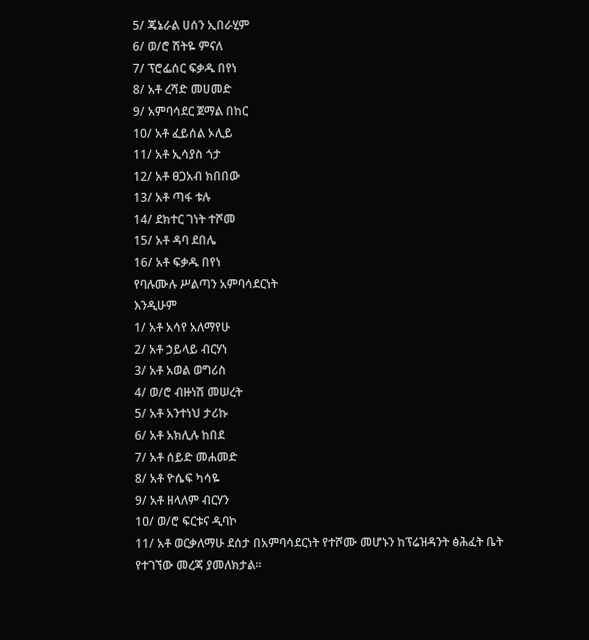5/ ጄኔራል ሀሰን ኢበራሂም
6/ ወ/ሮ ሽትዬ ምናለ
7/ ፕሮፌሰር ፍቃዱ በየነ
8/ አቶ ረሻድ መሀመድ
9/ አምባሳደር ጀማል በከር
10/ አቶ ፈይሰል ኦሊይ
11/ አቶ ኢሳያስ ጎታ
12/ አቶ ፀጋአብ ክበበው
13/ አቶ ጣፋ ቱሉ
14/ ደክተር ገነት ተሾመ
15/ አቶ ዳባ ደበሌ
16/ አቶ ፍቃዱ በየነ
የባሉሙሉ ሥልጣን አምባሳደርነት
እንዲሁም
1/ አቶ አሳየ አለማየሁ
2/ አቶ ኃይላይ ብርሃነ
3/ አቶ አወል ወግሪስ
4/ ወ/ሮ ብዙነሽ መሠረት
5/ አቶ አንተነህ ታሪኩ
6/ አቶ አክሊሉ ከበደ
7/ አቶ ሰይድ መሐመድ
8/ አቶ ዮሴፍ ካሳዬ
9/ አቶ ዘላለም ብርሃን
1ዐ/ ወ/ሮ ፍርቱና ዲባኮ
11/ አቶ ወርቃለማሁ ደሰታ በአምባሳደርነት የተሾሙ መሆኑን ከፕሬዝዳንት ፅሕፈት ቤት የተገኘው መረጃ ያመለክታል፡፡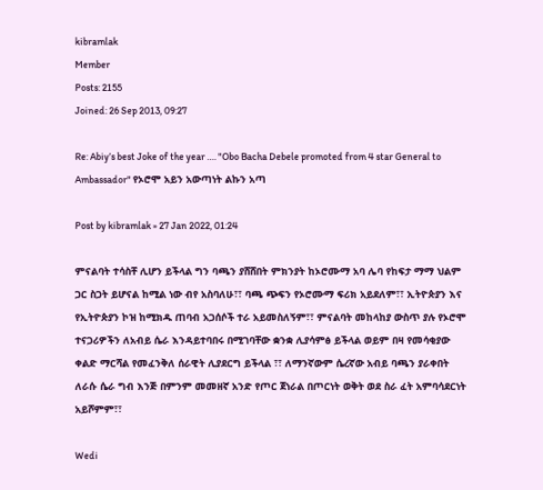kibramlak
Member
Posts: 2155
Joined: 26 Sep 2013, 09:27

Re: Abiy’s best Joke of the year …. "Obo Bacha Debele promoted from 4 star General to Ambassador" የኦሮሞ አይን አውጣነት ልኩን አጣ

Post by kibramlak » 27 Jan 2022, 01:24

ምናልባት ተሳስቸ ሊሆን ይችላል ግን ባጫን ያሸሸበት ምክንያት ከኦሮሙማ አባ ሌባ የከፍታ ማማ ህልም ጋር ስጋት ይሆናል ከሚል ነው ብየ አስባለሁ፣፣ ባጫ ጭፍን የኦሮሙማ ፍሪክ አይደለም፣፣ ኢትዮጵያን እና የኢትዮጵያን ኮዝ ከሚክዱ ጠባብ አጋሰሶች ተራ አይመስለኝም፣፣ ምናልባት መከላከያ ውስጥ ያሉ የኦሮሞ ተናጋሪዎችን ለአብይ ሴራ እንዳይተባበሩ በሚገባቸው ቋንቋ ሊያሳምፅ ይችላል ወይም በዛ የመሳቂያው ቀልድ ማርሻል የመፈንቅለ ሰራዊት ሊያደርግ ይችላል ፣፣ ለማንኛውም ሴረኛው አብይ ባጫን ያራቀበት ለራሱ ሴራ ግብ እንጅ በምንም መመዘኛ አንድ የጦር ጀነራል በጦርነት ወቅት ወደ ስራ ፈት አምባሳደርነት አይሾምም፣፣

Wedi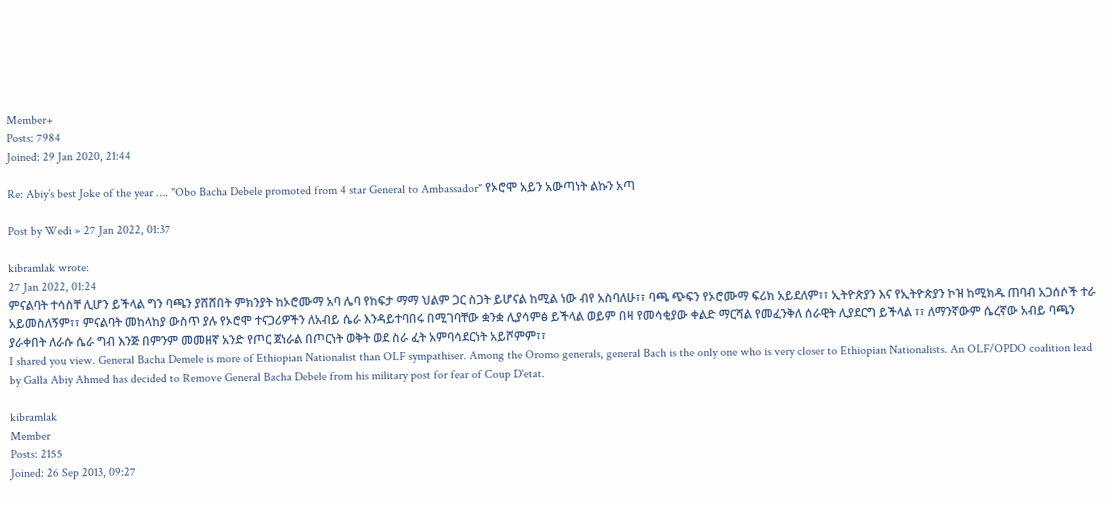Member+
Posts: 7984
Joined: 29 Jan 2020, 21:44

Re: Abiy’s best Joke of the year …. "Obo Bacha Debele promoted from 4 star General to Ambassador" የኦሮሞ አይን አውጣነት ልኩን አጣ

Post by Wedi » 27 Jan 2022, 01:37

kibramlak wrote:
27 Jan 2022, 01:24
ምናልባት ተሳስቸ ሊሆን ይችላል ግን ባጫን ያሸሸበት ምክንያት ከኦሮሙማ አባ ሌባ የከፍታ ማማ ህልም ጋር ስጋት ይሆናል ከሚል ነው ብየ አስባለሁ፣፣ ባጫ ጭፍን የኦሮሙማ ፍሪክ አይደለም፣፣ ኢትዮጵያን እና የኢትዮጵያን ኮዝ ከሚክዱ ጠባብ አጋሰሶች ተራ አይመስለኝም፣፣ ምናልባት መከላከያ ውስጥ ያሉ የኦሮሞ ተናጋሪዎችን ለአብይ ሴራ እንዳይተባበሩ በሚገባቸው ቋንቋ ሊያሳምፅ ይችላል ወይም በዛ የመሳቂያው ቀልድ ማርሻል የመፈንቅለ ሰራዊት ሊያደርግ ይችላል ፣፣ ለማንኛውም ሴረኛው አብይ ባጫን ያራቀበት ለራሱ ሴራ ግብ እንጅ በምንም መመዘኛ አንድ የጦር ጀነራል በጦርነት ወቅት ወደ ስራ ፈት አምባሳደርነት አይሾምም፣፣
I shared you view. General Bacha Demele is more of Ethiopian Nationalist than OLF sympathiser. Among the Oromo generals, general Bach is the only one who is very closer to Ethiopian Nationalists. An OLF/OPDO coalition lead by Galla Abiy Ahmed has decided to Remove General Bacha Debele from his military post for fear of Coup D'etat.

kibramlak
Member
Posts: 2155
Joined: 26 Sep 2013, 09:27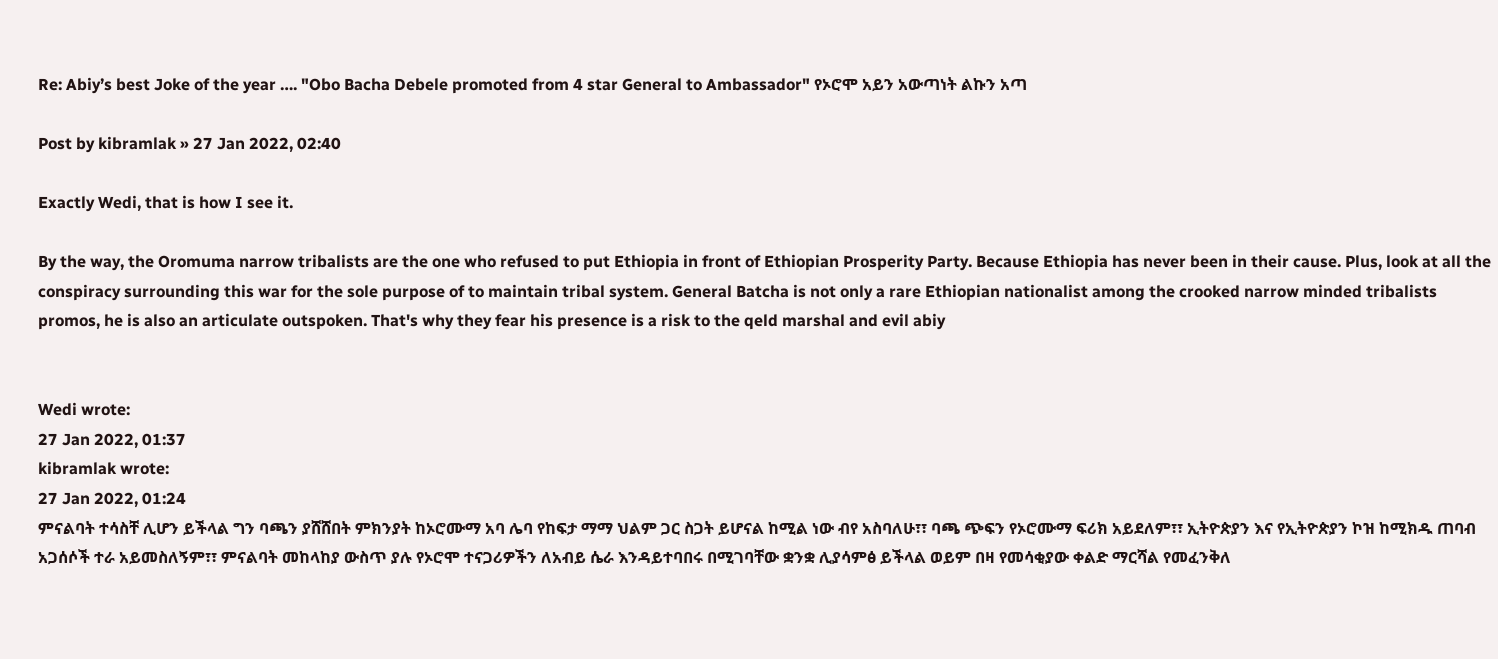Re: Abiy’s best Joke of the year …. "Obo Bacha Debele promoted from 4 star General to Ambassador" የኦሮሞ አይን አውጣነት ልኩን አጣ

Post by kibramlak » 27 Jan 2022, 02:40

Exactly Wedi, that is how I see it.

By the way, the Oromuma narrow tribalists are the one who refused to put Ethiopia in front of Ethiopian Prosperity Party. Because Ethiopia has never been in their cause. Plus, look at all the conspiracy surrounding this war for the sole purpose of to maintain tribal system. General Batcha is not only a rare Ethiopian nationalist among the crooked narrow minded tribalists promos, he is also an articulate outspoken. That's why they fear his presence is a risk to the qeld marshal and evil abiy


Wedi wrote:
27 Jan 2022, 01:37
kibramlak wrote:
27 Jan 2022, 01:24
ምናልባት ተሳስቸ ሊሆን ይችላል ግን ባጫን ያሸሸበት ምክንያት ከኦሮሙማ አባ ሌባ የከፍታ ማማ ህልም ጋር ስጋት ይሆናል ከሚል ነው ብየ አስባለሁ፣፣ ባጫ ጭፍን የኦሮሙማ ፍሪክ አይደለም፣፣ ኢትዮጵያን እና የኢትዮጵያን ኮዝ ከሚክዱ ጠባብ አጋሰሶች ተራ አይመስለኝም፣፣ ምናልባት መከላከያ ውስጥ ያሉ የኦሮሞ ተናጋሪዎችን ለአብይ ሴራ እንዳይተባበሩ በሚገባቸው ቋንቋ ሊያሳምፅ ይችላል ወይም በዛ የመሳቂያው ቀልድ ማርሻል የመፈንቅለ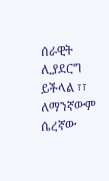ሰራዊት ሊያደርግ ይችላል ፣፣ ለማንኛውም ሴረኛው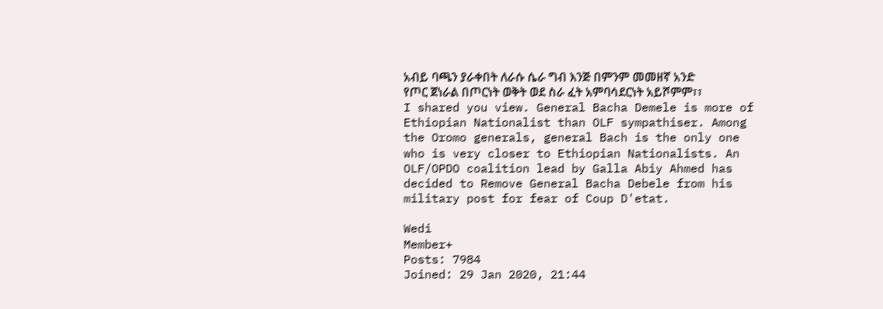አብይ ባጫን ያራቀበት ለራሱ ሴራ ግብ እንጅ በምንም መመዘኛ አንድ የጦር ጀነራል በጦርነት ወቅት ወደ ስራ ፈት አምባሳደርነት አይሾምም፣፣
I shared you view. General Bacha Demele is more of Ethiopian Nationalist than OLF sympathiser. Among the Oromo generals, general Bach is the only one who is very closer to Ethiopian Nationalists. An OLF/OPDO coalition lead by Galla Abiy Ahmed has decided to Remove General Bacha Debele from his military post for fear of Coup D'etat.

Wedi
Member+
Posts: 7984
Joined: 29 Jan 2020, 21:44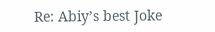Re: Abiy’s best Joke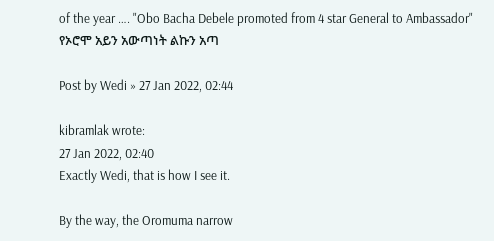of the year …. "Obo Bacha Debele promoted from 4 star General to Ambassador" የኦሮሞ አይን አውጣነት ልኩን አጣ

Post by Wedi » 27 Jan 2022, 02:44

kibramlak wrote:
27 Jan 2022, 02:40
Exactly Wedi, that is how I see it.

By the way, the Oromuma narrow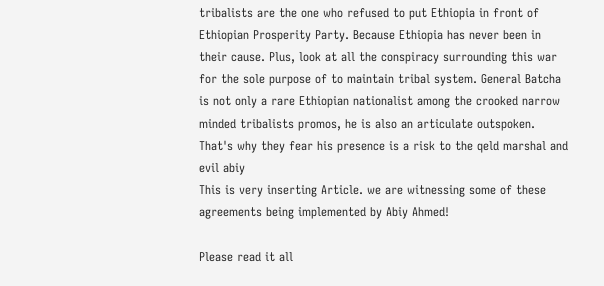tribalists are the one who refused to put Ethiopia in front of Ethiopian Prosperity Party. Because Ethiopia has never been in their cause. Plus, look at all the conspiracy surrounding this war for the sole purpose of to maintain tribal system. General Batcha is not only a rare Ethiopian nationalist among the crooked narrow minded tribalists promos, he is also an articulate outspoken. That's why they fear his presence is a risk to the qeld marshal and evil abiy
This is very inserting Article. we are witnessing some of these agreements being implemented by Abiy Ahmed!

Please read it all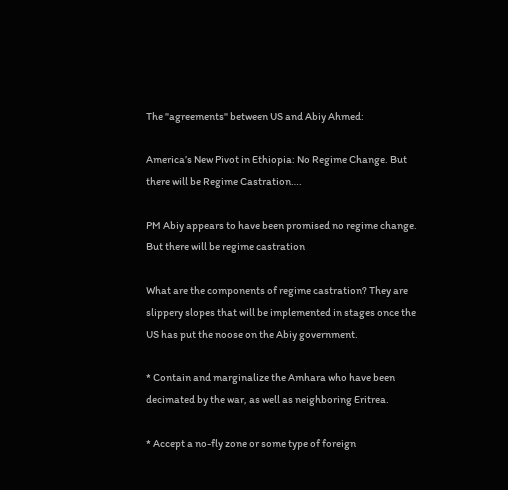The "agreements" between US and Abiy Ahmed:

America’s New Pivot in Ethiopia: No Regime Change. But there will be Regime Castration….

PM Abiy appears to have been promised no regime change. But there will be regime castration

What are the components of regime castration? They are slippery slopes that will be implemented in stages once the US has put the noose on the Abiy government.

* Contain and marginalize the Amhara who have been decimated by the war, as well as neighboring Eritrea.

* Accept a no-fly zone or some type of foreign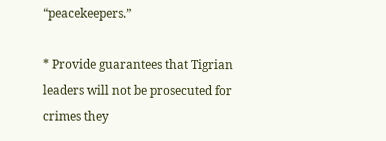“peacekeepers.”

* Provide guarantees that Tigrian leaders will not be prosecuted for crimes they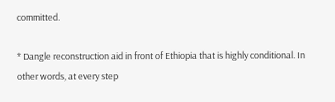committed.

* Dangle reconstruction aid in front of Ethiopia that is highly conditional. In other words, at every step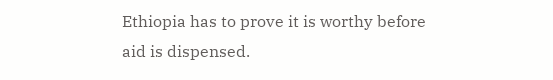Ethiopia has to prove it is worthy before aid is dispensed.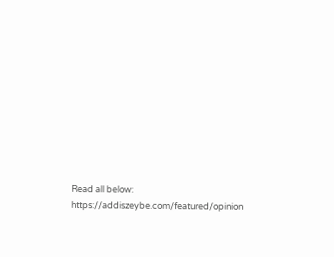Read all below:
https://addiszeybe.com/featured/opinion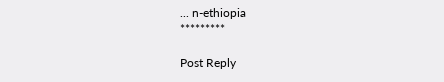... n-ethiopia
*********

Post Reply